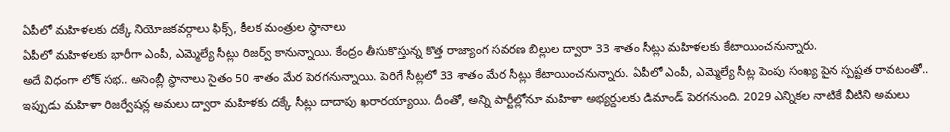ఏపీలో మహిళలకు దక్కే నియోజకవర్గాలు ఫిక్స్, కీలక మంత్రుల స్థానాలు
ఏపీలో మహిళలకు భారీగా ఎంపీ, ఎమ్మెల్యే సీట్లు రిజర్వ్ కానున్నాయి. కేంద్రం తీసుకొస్తున్న కొత్త రాజ్యాంగ సవరణ బిల్లుల ద్వారా 33 శాతం సీట్లు మహిళలకు కేటాయించనున్నారు.
అదే విధంగా లోక్ సభ.. అసెంబ్లీ స్థానాలు సైతం 50 శాతం మేర పెరగనున్నాయి. పెరిగే సీట్లలో 33 శాతం మేర సీట్లు కేటాయించనున్నారు. ఏపీలో ఎంపీ, ఎమ్మెల్యే సీట్ల పెంపు సంఖ్య పైన స్పష్టత రావటంతో.. ఇప్పుడు మహిళా రిజర్వేషన్ల అమలు ద్వారా మహిళకు దక్కే సీట్లు దాదాపు ఖరారయ్యాయి. దీంతో, అన్ని పార్టీల్లోనూ మహిళా అభ్యర్దులకు డిమాండ్ పెరగనుంది. 2029 ఎన్నికల నాటికే వీటిని అమలు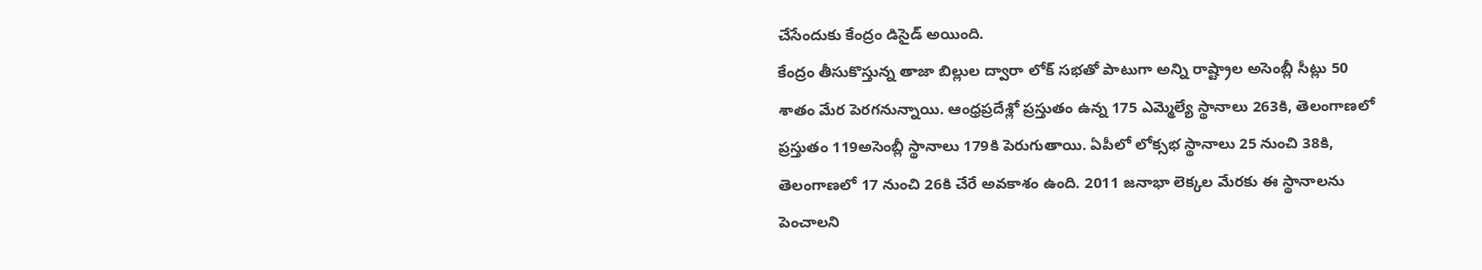చేసేందుకు కేంద్రం డిసైడ్ అయింది.
కేంద్రం తీసుకొస్తున్న తాజా బిల్లుల ద్వారా లోక్ సభతో పాటుగా అన్ని రాష్ట్రాల అసెంబ్లీ సీట్లు 50 శాతం మేర పెరగనున్నాయి. ఆంధ్రప్రదేశ్లో ప్రస్తుతం ఉన్న 175 ఎమ్మెల్యే స్థానాలు 263కి, తెలంగాణలో ప్రస్తుతం 119అసెంబ్లీ స్థానాలు 179కి పెరుగుతాయి. ఏపీలో లోక్సభ స్థానాలు 25 నుంచి 38కి, తెలంగాణలో 17 నుంచి 26కి చేరే అవకాశం ఉంది. 2011 జనాభా లెక్కల మేరకు ఈ స్థానాలను పెంచాలని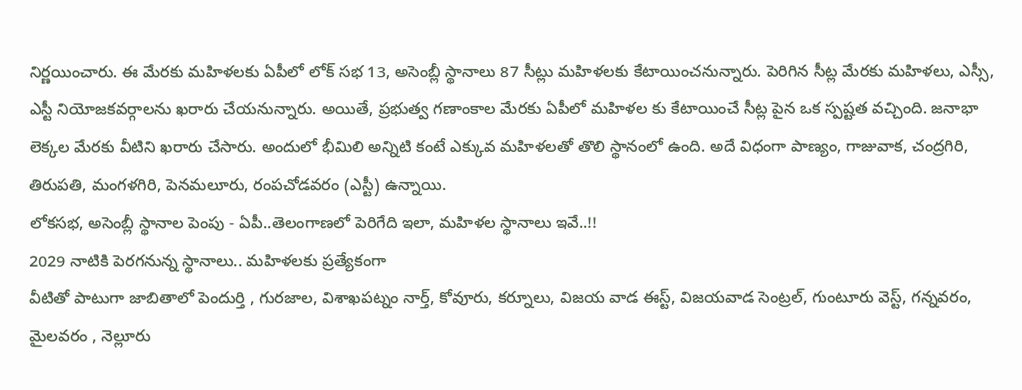నిర్ణయించారు. ఈ మేరకు మహిళలకు ఏపీలో లోక్ సభ 13, అసెంబ్లీ స్థానాలు 87 సీట్లు మహిళలకు కేటాయించనున్నారు. పెరిగిన సీట్ల మేరకు మహిళలు, ఎస్సీ, ఎస్టీ నియోజకవర్గాలను ఖరారు చేయనున్నారు. అయితే, ప్రభుత్వ గణాంకాల మేరకు ఏపీలో మహిళల కు కేటాయించే సీట్ల పైన ఒక స్పష్టత వచ్చింది. జనాభా లెక్కల మేరకు వీటిని ఖరారు చేసారు. అందులో భీమిలి అన్నిటి కంటే ఎక్కువ మహిళలతో తొలి స్థానంలో ఉంది. అదే విధంగా పాణ్యం, గాజువాక, చంద్రగిరి, తిరుపతి, మంగళగిరి, పెనమలూరు, రంపచోడవరం (ఎస్టీ) ఉన్నాయి.
లోకసభ, అసెంబ్లీ స్థానాల పెంపు - ఏపీ..తెలంగాణలో పెరిగేది ఇలా, మహిళల స్థానాలు ఇవే..!!
2029 నాటికి పెరగనున్న స్థానాలు.. మహిళలకు ప్రత్యేకంగా
వీటితో పాటుగా జాబితాలో పెందుర్తి , గురజాల, విశాఖపట్నం నార్త్, కోవూరు, కర్నూలు, విజయ వాడ ఈస్ట్, విజయవాడ సెంట్రల్, గుంటూరు వెస్ట్, గన్నవరం, మైలవరం , నెల్లూరు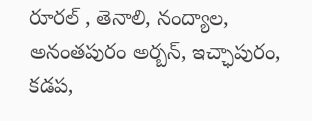రూరల్ , తెనాలి, నంద్యాల, అనంతపురం అర్బన్, ఇచ్ఛాపురం, కడప,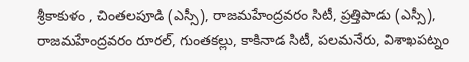శ్రీకాకుళం , చింతలపూడి (ఎస్సీ), రాజమహేంద్రవరం సిటీ, ప్రత్తిపాడు (ఎస్సీ), రాజమహేంద్రవరం రూరల్, గుంతకల్లు, కాకినాడ సిటీ, పలమనేరు, విశాఖపట్నం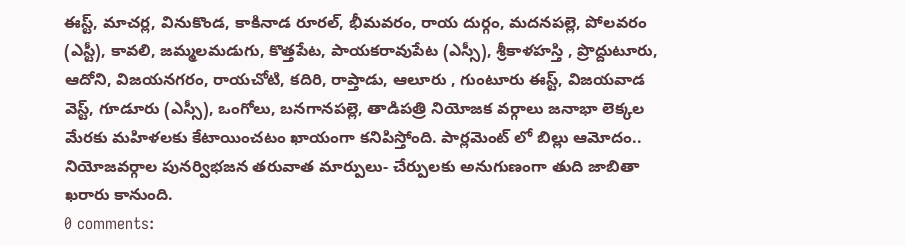ఈస్ట్, మాచర్ల, వినుకొండ, కాకినాడ రూరల్, భీమవరం, రాయ దుర్గం, మదనపల్లె, పోలవరం (ఎస్టీ), కావలి, జమ్మలమడుగు, కొత్తపేట, పాయకరావుపేట (ఎస్సీ), శ్రీకాళహస్తి , ప్రొద్దుటూరు, ఆదోని, విజయనగరం, రాయచోటి, కదిరి, రాప్తాడు, ఆలూరు , గుంటూరు ఈస్ట్, విజయవాడ వెస్ట్, గూడూరు (ఎస్సీ), ఒంగోలు, బనగానపల్లె, తాడిపత్రి నియోజక వర్గాలు జనాభా లెక్కల మేరకు మహిళలకు కేటాయించటం ఖాయంగా కనిపిస్తోంది. పార్లమెంట్ లో బిల్లు ఆమోదం.. నియోజవర్గాల పునర్విభజన తరువాత మార్పులు- చేర్పులకు అనుగుణంగా తుది జాబితా ఖరారు కానుంది.
0 comments: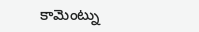కామెంట్ను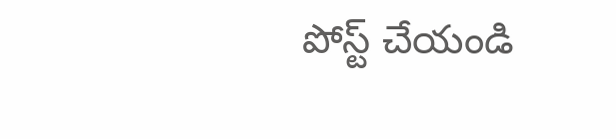పోస్ట్ చేయండి